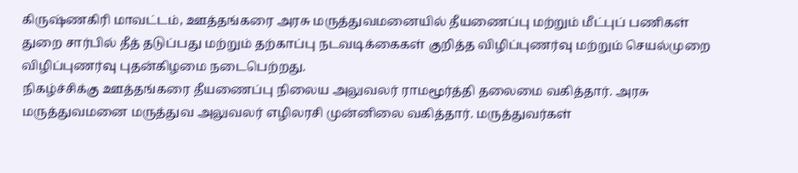கிருஷ்ணகிரி மாவட்டம், ஊத்தங்கரை அரசு மருத்துவமனையில் தீயணைப்பு மற்றும் மீட்புப் பணிகள் துறை சார்பில் தீத் தடுப்பது மற்றும் தற்காப்பு நடவடிக்கைகள் குறித்த விழிப்புணர்வு மற்றும் செயல்முறை விழிப்புணர்வு புதன்கிழமை நடைபெற்றது.
நிகழ்ச்சிக்கு ஊத்தங்கரை தீயணைப்பு நிலைய அலுவலர் ராமமூர்த்தி தலைமை வகித்தார். அரசு மருத்துவமனை மருத்துவ அலுவலர் எழிலரசி முன்னிலை வகித்தார். மருத்துவர்கள்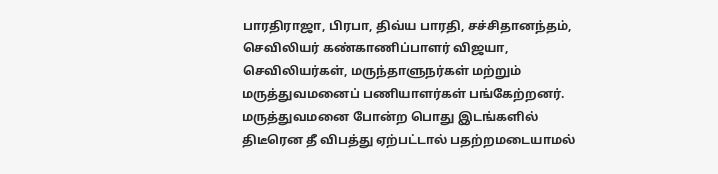பாரதிராஜா, பிரபா, திவ்ய பாரதி, சச்சிதானந்தம், செவிலியர் கண்காணிப்பாளர் விஜயா, செவிலியர்கள், மருந்தாளுநர்கள் மற்றும் மருத்துவமனைப் பணியாளர்கள் பங்கேற்றனர்.
மருத்துவமனை போன்ற பொது இடங்களில் திடீரென தீ விபத்து ஏற்பட்டால் பதற்றமடையாமல்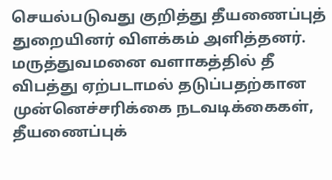செயல்படுவது குறித்து தீயணைப்புத் துறையினர் விளக்கம் அளித்தனர். மருத்துவமனை வளாகத்தில் தீ விபத்து ஏற்படாமல் தடுப்பதற்கான முன்னெச்சரிக்கை நடவடிக்கைகள், தீயணைப்புக்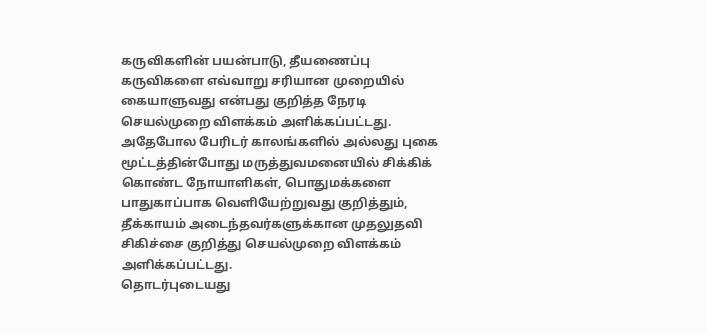கருவிகளின் பயன்பாடு, தீயணைப்பு கருவிகளை எவ்வாறு சரியான முறையில் கையாளுவது என்பது குறித்த நேரடி செயல்முறை விளக்கம் அளிக்கப்பட்டது.
அதேபோல பேரிடர் காலங்களில் அல்லது புகை மூட்டத்தின்போது மருத்துவமனையில் சிக்கிக் கொண்ட நோயாளிகள், பொதுமக்களை பாதுகாப்பாக வெளியேற்றுவது குறித்தும், தீக்காயம் அடைந்தவர்களுக்கான முதலுதவி சிகிச்சை குறித்து செயல்முறை விளக்கம் அளிக்கப்பட்டது.
தொடர்புடையது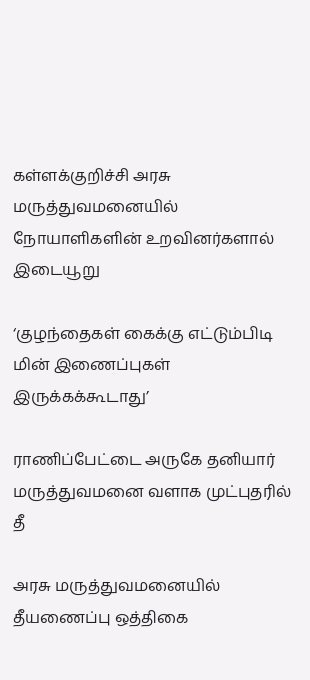கள்ளக்குறிச்சி அரசு மருத்துவமனையில் நோயாளிகளின் உறவினர்களால் இடையூறு

‘குழந்தைகள் கைக்கு எட்டும்பிடி மின் இணைப்புகள் இருக்கக்கூடாது’

ராணிப்பேட்டை அருகே தனியார் மருத்துவமனை வளாக முட்புதரில் தீ

அரசு மருத்துவமனையில் தீயணைப்பு ஒத்திகை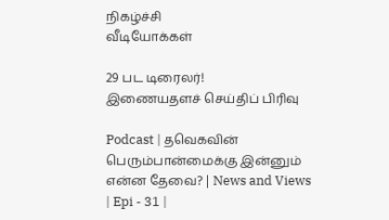நிகழ்ச்சி
வீடியோக்கள்

29 பட டிரைலர்!
இணையதளச் செய்திப் பிரிவு

Podcast | தவெகவின் பெரும்பான்மைக்கு இன்னும் என்ன தேவை? | News and Views | Epi - 31 |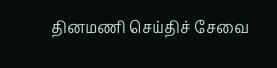தினமணி செய்திச் சேவை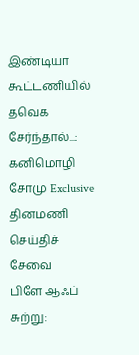இண்டியா கூட்டணியில் தவெக சேர்ந்தால்...: கனிமொழி சோமு Exclusive
தினமணி செய்திச் சேவை
பிளே ஆஃப் சுற்று: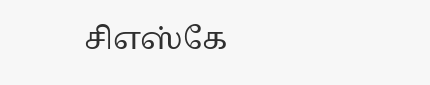சிஎஸ்கே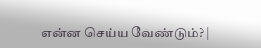என்ன செய்ய வேண்டும்? |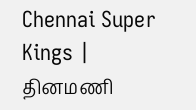Chennai Super Kings |
தினமணி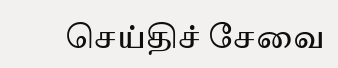செய்திச் சேவை